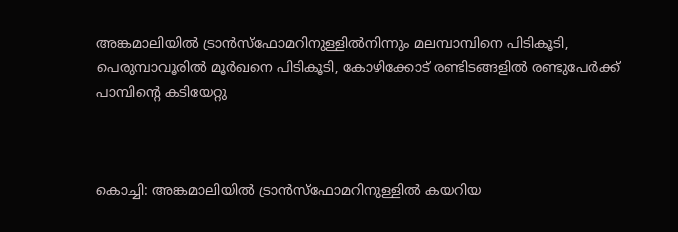അങ്കമാലിയിൽ ട്രാൻസ്ഫോമറിനുള്ളിൽനിന്നും മലമ്പാമ്പിനെ പിടികൂടി, പെരുമ്പാവൂരിൽ മൂർഖനെ പിടികൂടി, കോഴിക്കോട് രണ്ടിടങ്ങളിൽ രണ്ടുപേര്‍ക്ക് പാമ്പിന്റെ കടിയേറ്റു



കൊച്ചി: അങ്കമാലിയിൽ ട്രാൻസ്ഫോമറിനുള്ളിൽ കയറിയ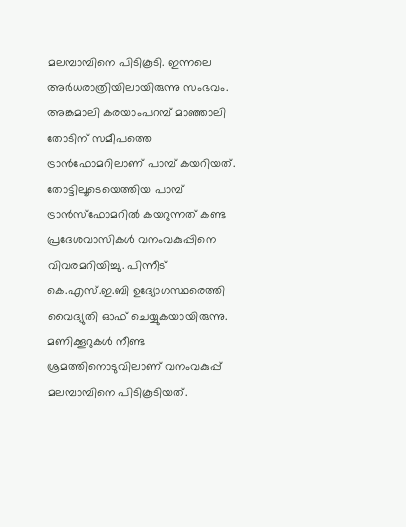മലമ്പാമ്പിനെ പിടികൂടി. ഇന്നലെ അർധരാത്രിയിലായിരുന്നു സംഭവം. അങ്കമാലി കരയാംപറമ്പ് മാഞ്ഞാലി തോടിന് സമീപത്തെ ട്രാൻഫോമറിലാണ് പാമ്പ് കയറിയത്. തോട്ടിലൂടെയെത്തിയ പാമ്പ് ട്രാൻസ്ഫോമറിൽ കയറുന്നത് കണ്ട പ്രദേശവാസികൾ വനംവകുപ്പിനെ വിവരമറിയിച്ചു. പിന്നീട് കെ.എസ്.ഇ.ബി ഉദ്യോഗസ്ഥരെത്തി വൈദ്യുതി ഓഫ് ചെയ്യുകയായിരുന്നു. മണിക്കൂറുകൾ നീണ്ട ശ്രമത്തിനൊടുവിലാണ് വനംവകുപ്പ് മലമ്പാമ്പിനെ പിടികൂടിയത്.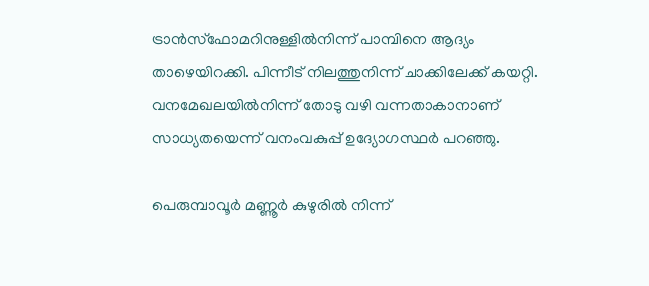ട്രാൻസ്ഫോമറിനുള്ളിൽനിന്ന് പാമ്പിനെ ആദ്യം താഴെയിറക്കി. പിന്നീട് നിലത്തുനിന്ന് ചാക്കിലേക്ക് കയറ്റി. വനമേഖലയിൽനിന്ന് തോടു വഴി വന്നതാകാനാണ് സാധ്യതയെന്ന് വനംവകുപ്പ് ഉദ്യോഗസ്ഥർ പറഞ്ഞു.

പെരുമ്പാവൂർ മണ്ണൂർ കുഴുരിൽ നിന്ന്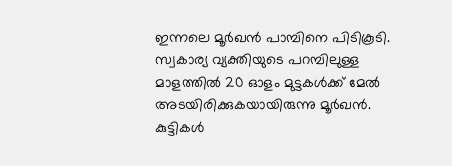ഇന്നലെ മൂർഖൻ പാമ്പിനെ പിടികൂടി. സ്വകാര്യ വ്യക്തിയുടെ പറമ്പിലുള്ള മാളത്തിൽ 20 ഓളം മുട്ടകൾക്ക് മേൽ അടയിരിക്കുകയായിരുന്നു മൂർഖൻ. കുട്ടികൾ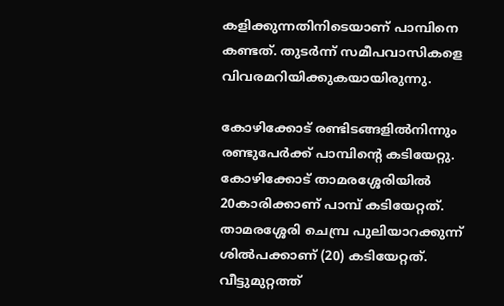കളിക്കുന്നതിനിടെയാണ് പാമ്പിനെ കണ്ടത്. തുടർന്ന് സമീപവാസികളെ വിവരമറിയിക്കുകയായിരുന്നു.

കോഴിക്കോട് രണ്ടിടങ്ങളിൽനിന്നും രണ്ടുപേര്‍ക്ക് പാമ്പിന്റെ കടിയേറ്റു. കോഴിക്കോട് താമരശ്ശേരിയിൽ 20കാരിക്കാണ് പാമ്പ് കടിയേറ്റത്. താമരശ്ശേരി ചെമ്പ്ര പുലിയാറക്കുന്ന് ശിൽപക്കാണ് (20) കടിയേറ്റത്. വീട്ടുമുറ്റത്ത്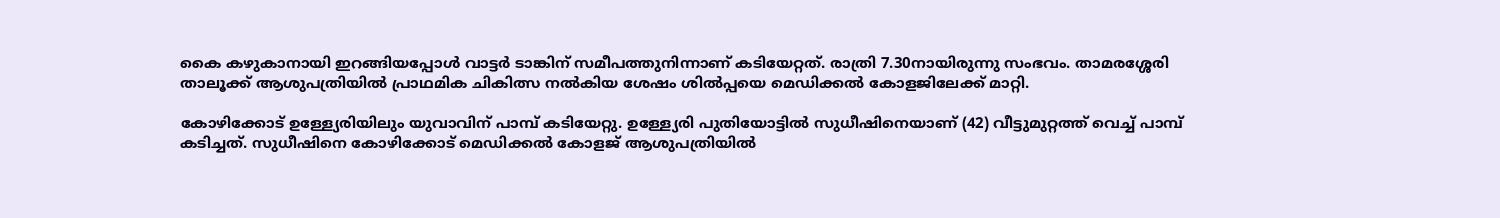കൈ കഴുകാനായി ഇറങ്ങിയപ്പോൾ വാട്ടർ ടാങ്കിന് സമീപത്തുനിന്നാണ് കടിയേറ്റത്. രാത്രി 7.30നായിരുന്നു സംഭവം. താമരശ്ശേരി താലൂക്ക് ആശുപത്രിയിൽ പ്രാഥമിക ചികിത്സ നൽകിയ ശേഷം ശിൽപ്പയെ മെഡിക്കൽ കോളജിലേക്ക് മാറ്റി.

കോഴിക്കോട് ഉള്ള്യേരിയിലും യുവാവിന് പാമ്പ് കടിയേറ്റു. ഉള്ള്യേരി പുതിയോട്ടില്‍ സുധീഷിനെയാണ് (42) വീട്ടുമുറ്റത്ത് വെച്ച് പാമ്പ് കടിച്ചത്. സുധീഷിനെ കോഴിക്കോട് മെഡിക്കല്‍ കോളജ് ആശുപത്രിയില്‍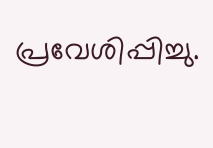പ്രവേശിപ്പിച്ചു.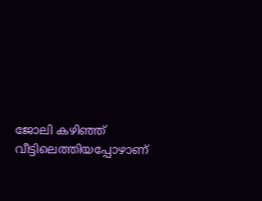ജോലി കഴിഞ്ഞ് വീട്ടിലെത്തിയപ്പോഴാണ്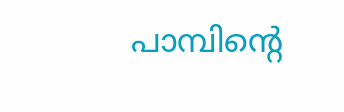പാമ്പിന്‍റെ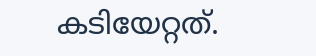കടിയേറ്റത്.